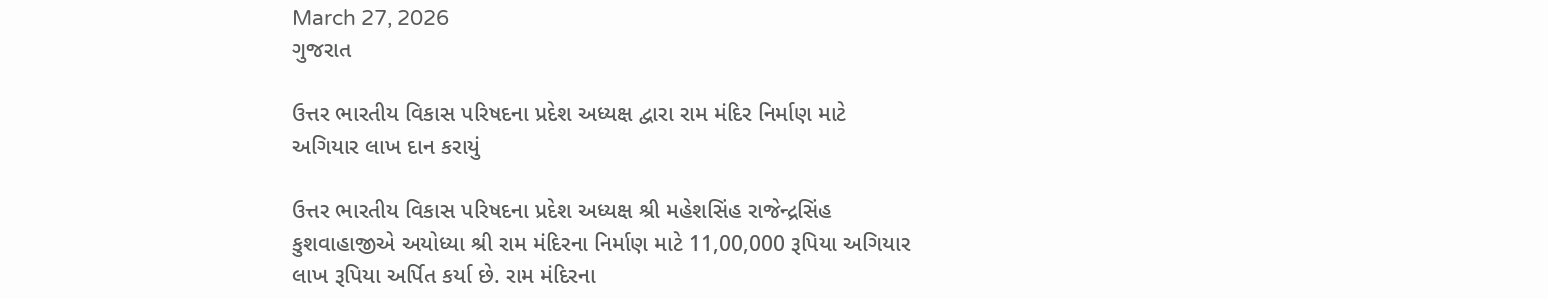March 27, 2026
ગુજરાત

ઉત્તર ભારતીય વિકાસ પરિષદના પ્રદેશ અધ્યક્ષ દ્વારા રામ મંદિર નિર્માણ માટે અગિયાર લાખ દાન કરાયું

ઉત્તર ભારતીય વિકાસ પરિષદના પ્રદેશ અધ્યક્ષ શ્રી મહેશસિંહ રાજેન્દ્રસિંહ કુશવાહાજીએ અયોધ્યા શ્રી રામ મંદિરના નિર્માણ માટે 11,00,000 રૂપિયા અગિયાર લાખ રૂપિયા અર્પિત કર્યા છે. રામ મંદિરના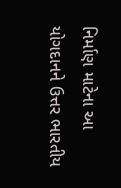નિર્માણ માટેના આ યોગદાનને ઉત્તર ભારતીય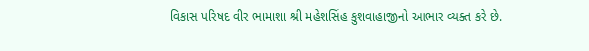વિકાસ પરિષદ વીર ભામાશા શ્રી મહેશસિંહ કુશવાહાજીનો આભાર વ્યક્ત કરે છે.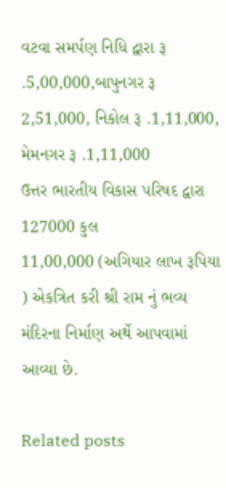વટવા સમર્પણ નિધિ દ્વારા રૂ .5,00,000,બાપુનગર રૂ 2,51,000, નિકોલ રૂ .1,11,000, મેમનગર રૂ .1,11,000
ઉત્તર ભારતીય વિકાસ પરિષદ દ્વારા 127000 કુલ
11,00,000 (અગિયાર લાખ રૂપિયા ) એકત્રિત કરી શ્રી રામ નું ભવ્ય મંદિરના નિર્માણ અર્થે આપવામાં આવ્યા છે.

Related posts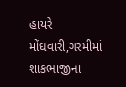હાયરે મોંઘવારી,ગરમીમાં શાકભાજીના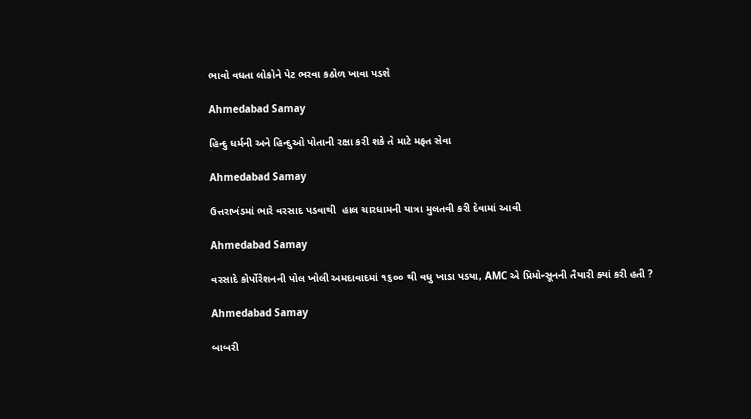ભાવો વધતા લોકોને પેટ ભરવા કઠોળ ખાવા પડશે

Ahmedabad Samay

હિન્દુ ધર્મની અને હિન્દુઓ પોતાની રક્ષા કરી શકે તે માટે મફત સેવા

Ahmedabad Samay

ઉત્તરાખંડમાં ભારે વરસાદ પડવાથી  હાલ ચારધામની યાત્રા મુલતવી કરી દેવામાં આવી

Ahmedabad Samay

વરસાદે કોર્પોરેશનની પોલ ખોલી અમદાવાદમાં ૧૬૦૦ થી વધુ ખાડા પડયા, AMC એ પ્રિમોન્સૂનની તૈયારી ક્યાં કરી હતી ?

Ahmedabad Samay

બાબરી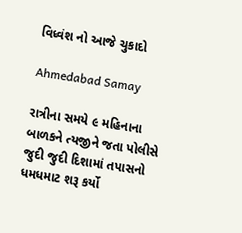વિધ્વંશ નો આજે ચુકાદો

Ahmedabad Samay

રાત્રીના સમયે ૯ મહિનાના બાળકને ત્યજીને જતા પોલીસે જુદી જુદી દિશામાં તપાસનો ધમધમાટ શરૂ કર્યો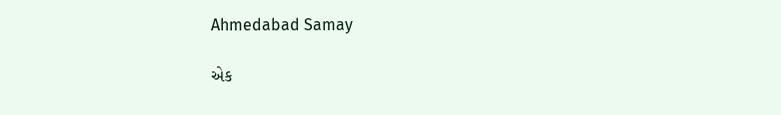Ahmedabad Samay

એક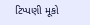ટિપ્પણી મૂકો